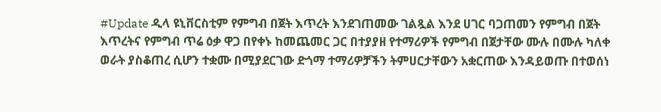#Update ዲላ ዩኒቨርስቲም የምግብ በጀት እጥረት እንደገጠመው ገልጿል እንደ ሀገር ባጋጠመን የምግብ በጀት እጥረትና የምግብ ጥሬ ዕቃ ዋጋ በየቀኑ ከመጨመር ጋር በተያያዘ የተማሪዎች የምግብ በጀታቸው ሙሉ በሙሉ ካለቀ ወራት ያስቆጠረ ሲሆን ተቋሙ በሚያደርገው ድጎማ ተማሪዎቻችን ትምሀርታቸውን አቋርጠው እንዳይወጡ በተወሰነ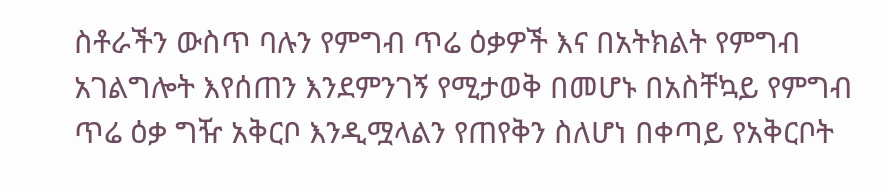ስቶራችን ውስጥ ባሉን የምግብ ጥሬ ዕቃዎች እና በአትክልት የምግብ አገልግሎት እየሰጠን እንደምንገኝ የሚታወቅ በመሆኑ በአስቸኳይ የምግብ ጥሬ ዕቃ ግዥ አቅርቦ እንዲሟላልን የጠየቅን ስለሆነ በቀጣይ የአቅርቦት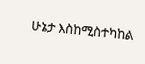ሁኔታ እስከሚስተካከል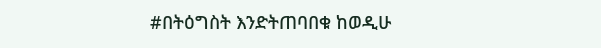#በትዕግስት እንድትጠባበቁ ከወዲሁ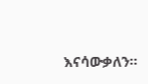እናሳውቃለን፡፡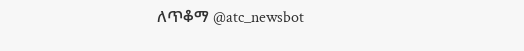ለጥቆማ @atc_newsbot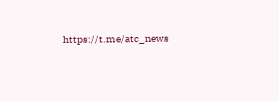https://t.me/atc_news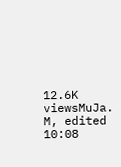12.6K viewsMuJa. M, edited 10:08